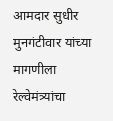आमदार सुधीर मुनगंटीवार यांच्या मागणीला रेल्वेमंत्र्यांचा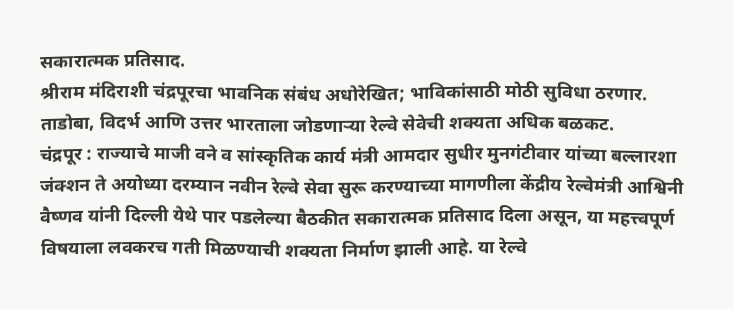सकारात्मक प्रतिसाद.
श्रीराम मंदिराशी चंद्रपूरचा भावनिक संबंध अधोरेखित; भाविकांसाठी मोठी सुविधा ठरणार.
ताडोबा, विदर्भ आणि उत्तर भारताला जोडणाऱ्या रेल्वे सेवेची शक्यता अधिक बळकट.
चंद्रपूर : राज्याचे माजी वने व सांस्कृतिक कार्य मंत्री आमदार सुधीर मुनगंटीवार यांच्या बल्लारशा जंक्शन ते अयोध्या दरम्यान नवीन रेल्वे सेवा सुरू करण्याच्या मागणीला केंद्रीय रेल्वेमंत्री आश्विनी वैष्णव यांनी दिल्ली येथे पार पडलेल्या बैठकीत सकारात्मक प्रतिसाद दिला असून, या महत्त्वपूर्ण विषयाला लवकरच गती मिळण्याची शक्यता निर्माण झाली आहे. या रेल्वे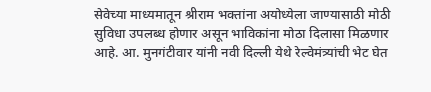सेवेच्या माध्यमातून श्रीराम भक्तांना अयोध्येला जाण्यासाठी मोठी सुविधा उपलब्ध होणार असून भाविकांना मोठा दिलासा मिळणार आहे. आ. मुनगंटीवार यांनी नवी दिल्ली येथे रेल्वेमंत्र्यांची भेट घेत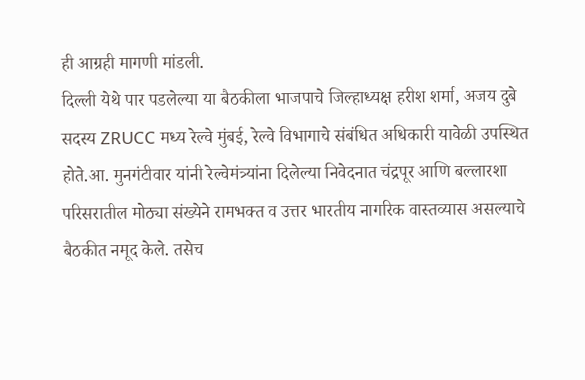ही आग्रही मागणी मांडली.
दिल्ली येथे पार पडलेल्या या बैठकीला भाजपाचे जिल्हाध्यक्ष हरीश शर्मा, अजय दुबे सदस्य ZRUCC मध्य रेल्वे मुंबई, रेल्वे विभागाचे संबंधित अधिकारी यावेळी उपस्थित होते.आ. मुनगंटीवार यांनी रेल्वेमंत्र्यांना दिलेल्या निवेदनात चंद्रपूर आणि बल्लारशा परिसरातील मोठ्या संख्येने रामभक्त व उत्तर भारतीय नागरिक वास्तव्यास असल्याचे बैठकीत नमूद केले. तसेच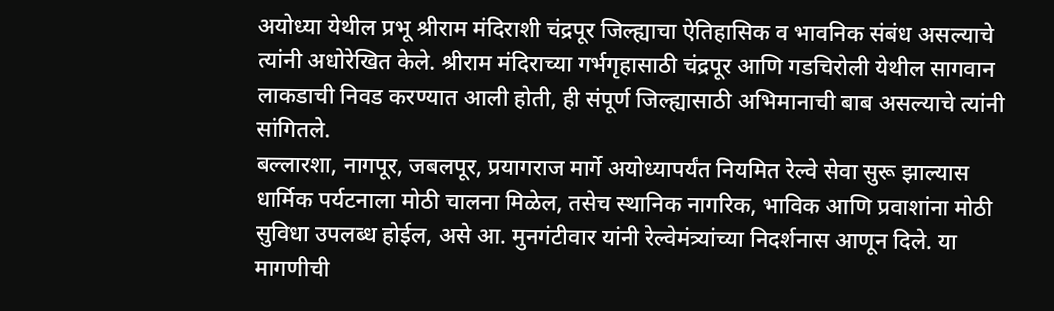अयोध्या येथील प्रभू श्रीराम मंदिराशी चंद्रपूर जिल्ह्याचा ऐतिहासिक व भावनिक संबंध असल्याचे त्यांनी अधोरेखित केले. श्रीराम मंदिराच्या गर्भगृहासाठी चंद्रपूर आणि गडचिरोली येथील सागवान लाकडाची निवड करण्यात आली होती, ही संपूर्ण जिल्ह्यासाठी अभिमानाची बाब असल्याचे त्यांनी सांगितले.
बल्लारशा, नागपूर, जबलपूर, प्रयागराज मार्गे अयोध्यापर्यंत नियमित रेल्वे सेवा सुरू झाल्यास धार्मिक पर्यटनाला मोठी चालना मिळेल, तसेच स्थानिक नागरिक, भाविक आणि प्रवाशांना मोठी सुविधा उपलब्ध होईल, असे आ. मुनगंटीवार यांनी रेल्वेमंत्र्यांच्या निदर्शनास आणून दिले. या मागणीची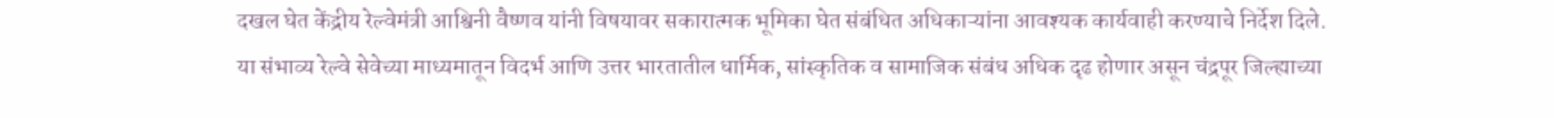दखल घेत केंद्रीय रेल्वेमंत्री आश्विनी वैष्णव यांनी विषयावर सकारात्मक भूमिका घेत संबंधित अधिकाऱ्यांना आवश्यक कार्यवाही करण्याचे निर्देश दिले.
या संभाव्य रेल्वे सेवेच्या माध्यमातून विदर्भ आणि उत्तर भारतातील धार्मिक, सांस्कृतिक व सामाजिक संबंध अधिक दृढ होणार असून चंद्रपूर जिल्ह्याच्या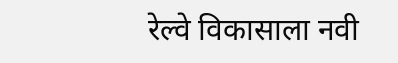रेल्वे विकासाला नवी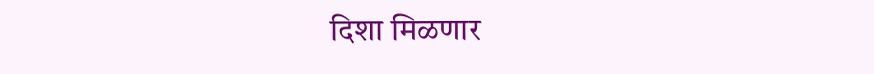दिशा मिळणार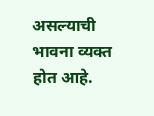असल्याची भावना व्यक्त होत आहे.